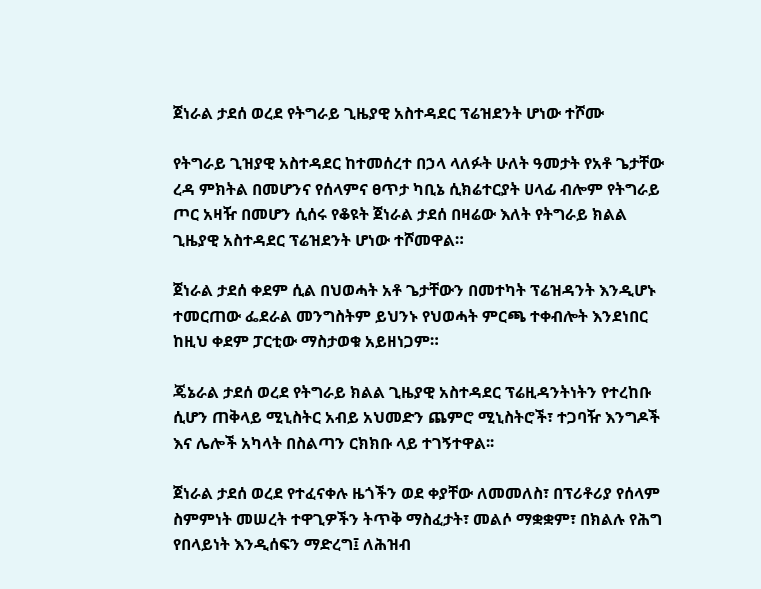ጀነራል ታደሰ ወረደ የትግራይ ጊዜያዊ አስተዳደር ፕሬዝደንት ሆነው ተሾሙ

የትግራይ ጊዝያዊ አስተዳደር ከተመሰረተ በኃላ ላለፉት ሁለት ዓመታት የአቶ ጌታቸው ረዳ ምክትል በመሆንና የሰላምና ፀጥታ ካቢኔ ሲክሬተርያት ሀላፊ ብሎም የትግራይ ጦር አዛዥ በመሆን ሲሰሩ የቆዩት ጀነራል ታደሰ በዛሬው እለት የትግራይ ክልል ጊዜያዊ አስተዳደር ፕሬዝደንት ሆነው ተሾመዋል።

ጀነራል ታደሰ ቀደም ሲል በህወሓት አቶ ጌታቸውን በመተካት ፕሬዝዳንት እንዲሆኑ ተመርጠው ፌደራል መንግስትም ይህንኑ የህወሓት ምርጫ ተቀብሎት እንደነበር ከዚህ ቀደም ፓርቲው ማስታወቁ አይዘነጋም።

ጄኔራል ታደሰ ወረደ የትግራይ ክልል ጊዜያዊ አስተዳደር ፕሬዚዳንትነትን የተረከቡ ሲሆን ጠቅላይ ሚኒስትር አብይ አህመድን ጨምሮ ሚኒስትሮች፣ ተጋባዥ እንግዶች እና ሌሎች አካላት በስልጣን ርክክቡ ላይ ተገኝተዋል፡፡

ጀነራል ታደሰ ወረደ የተፈናቀሉ ዜጎችን ወደ ቀያቸው ለመመለስ፣ በፕሪቶሪያ የሰላም ስምምነት መሠረት ተዋጊዎችን ትጥቅ ማስፈታት፣ መልሶ ማቋቋም፣ በክልሉ የሕግ የበላይነት እንዲሰፍን ማድረግ፤ ለሕዝብ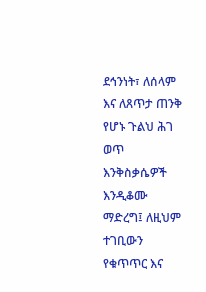ደኅንነት፣ ለሰላም እና ለጸጥታ ጠንቅ የሆኑ ጉልህ ሕገ ወጥ እንቅስቃሴዎች እንዲቆሙ ማድረግ፤ ለዚህም ተገቢውን የቁጥጥር እና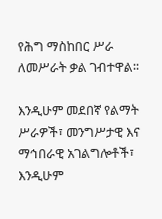የሕግ ማስከበር ሥራ ለመሥራት ቃል ገብተዋል፡፡

እንዲሁም መደበኛ የልማት ሥራዎች፣ መንግሥታዊ እና ማኅበራዊ አገልግሎቶች፣ እንዲሁም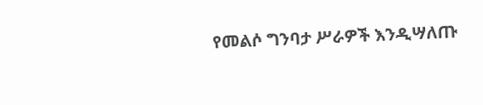የመልሶ ግንባታ ሥራዎች እንዲሣለጡ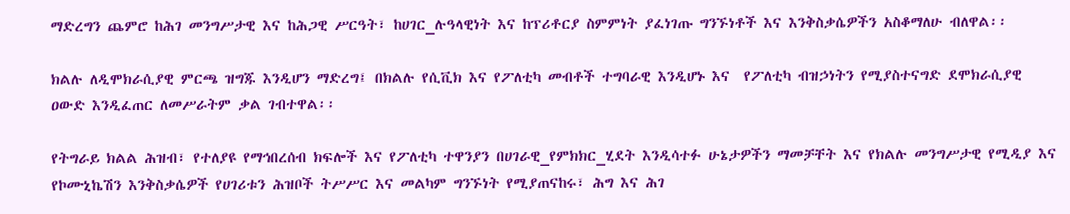ማድረግን ጨምሮ ከሕገ መንግሥታዊ እና ከሕጋዊ ሥርዓት፣ ከሀገር_ሉዓላዊነት እና ከፕሪቶርያ ስምምነት ያፈነገጡ ግንኙነቶች እና እንቅስቃሴዎችን አስቆማለሁ ብለዋል፡፡

ክልሉ ለዲሞክራሲያዊ ምርጫ ዝግጁ እንዲሆን ማድረግ፤ በክልሉ የሲቪክ እና የፖለቲካ መብቶች ተግባራዊ እንዲሆኑ እና  የፖለቲካ ብዝኃነትን የሚያስተናግድ ደሞክራሲያዊ ዐውድ እንዲፈጠር ለመሥራትም ቃል ገብተዋል፡፡

የትግራይ ክልል ሕዝብ፣ የተለያዩ የማኅበረሰብ ክፍሎች እና የፖለቲካ ተዋንያን በሀገራዊ_የምክክር_ሂደት እንዲሳተፉ ሁኔታዎችን ማመቻቸት እና የክልሉ መንግሥታዊ የሚዲያ እና የኮሙኒኬሽን እንቅስቃሴዎች የሀገሪቱን ሕዝቦች ትሥሥር እና መልካም ግንኙነት የሚያጠናከሩ፣ ሕግ እና ሕገ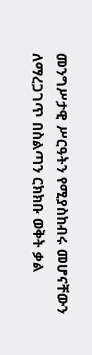መንግሥታዊ ሥርዓትን የሚያስከብሩ መሆናቸውን ለማረጋገጥ በስልጣን ርክክቡ ወቅት ቃል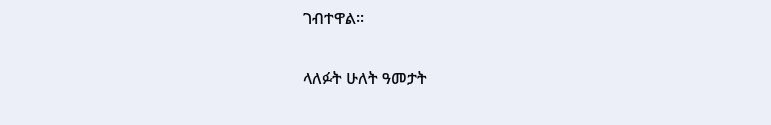ገብተዋል፡፡

ላለፉት ሁለት ዓመታት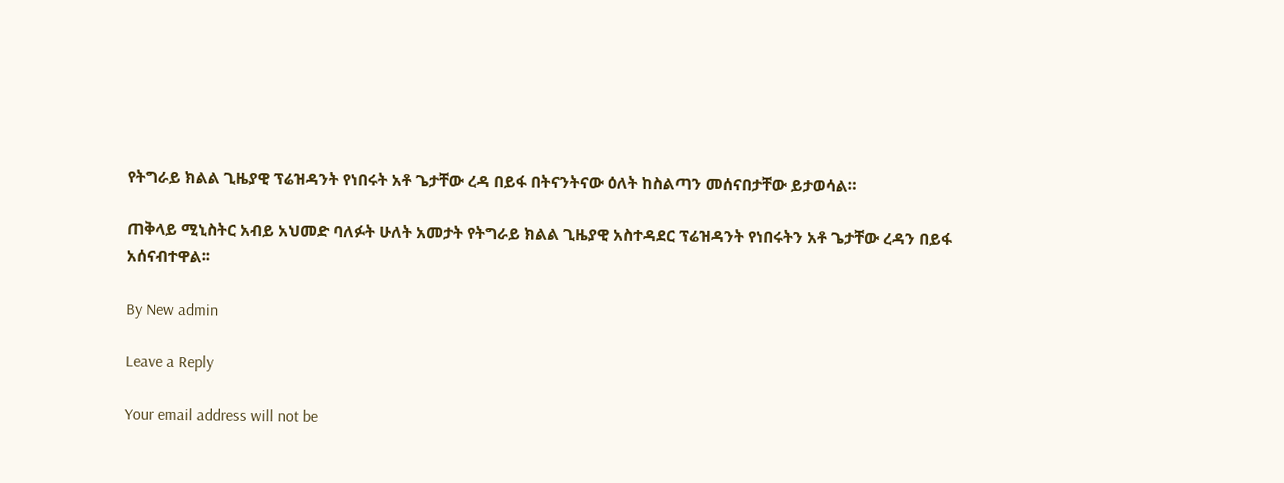የትግራይ ክልል ጊዜያዊ ፕሬዝዳንት የነበሩት አቶ ጌታቸው ረዳ በይፋ በትናንትናው ዕለት ከስልጣን መሰናበታቸው ይታወሳል።

ጠቅላይ ሚኒስትር አብይ አህመድ ባለፉት ሁለት አመታት የትግራይ ክልል ጊዜያዊ አስተዳደር ፕሬዝዳንት የነበሩትን አቶ ጌታቸው ረዳን በይፋ አሰናብተዋል፡፡

By New admin

Leave a Reply

Your email address will not be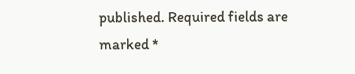published. Required fields are marked *